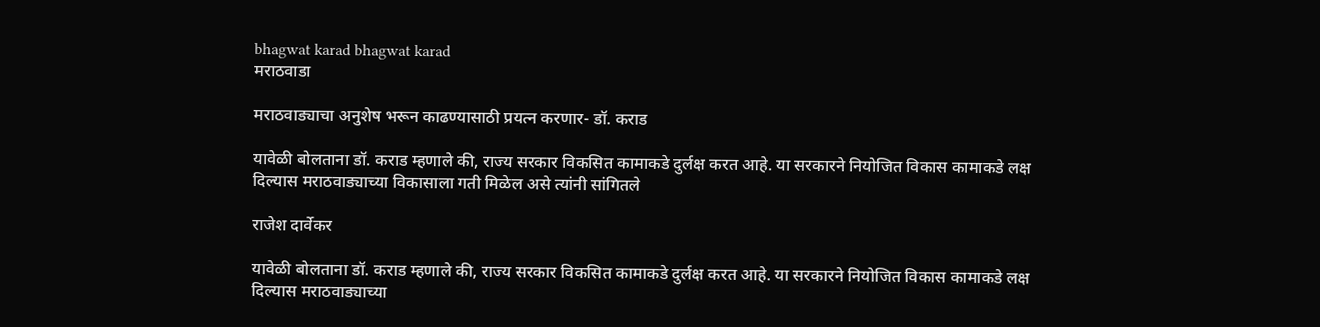bhagwat karad bhagwat karad
मराठवाडा

मराठवाड्याचा अनुशेष भरून काढण्यासाठी प्रयत्न करणार- डॉ. कराड

यावेळी बोलताना डॉ. कराड म्हणाले की, राज्य सरकार विकसित कामाकडे दुर्लक्ष करत आहे. या सरकारने नियोजित विकास कामाकडे लक्ष दिल्यास मराठवाड्याच्या विकासाला गती मिळेल असे त्यांनी सांगितले

राजेश दार्वेकर

यावेळी बोलताना डॉ. कराड म्हणाले की, राज्य सरकार विकसित कामाकडे दुर्लक्ष करत आहे. या सरकारने नियोजित विकास कामाकडे लक्ष दिल्यास मराठवाड्याच्या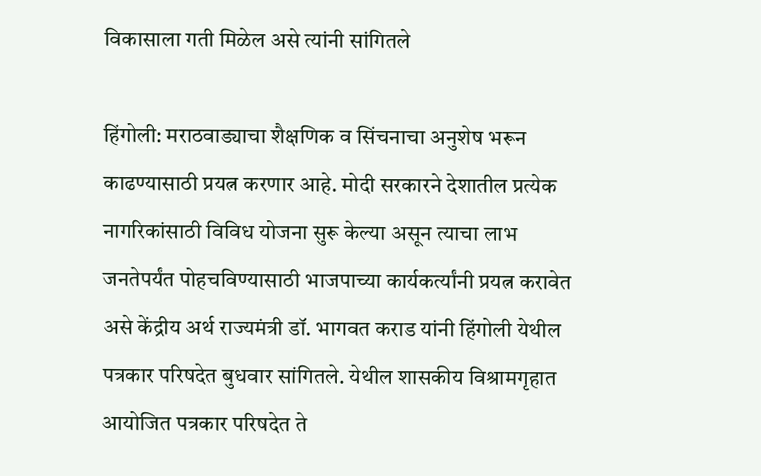विकासाला गती मिळेल असे त्यांनी सांगितले

हिंगोली: मराठवाड्याचा शैक्षणिक व सिंचनाचा अनुशेष भरून काढण्यासाठी प्रयत्न करणार आहे. मोदी सरकारने देशातील प्रत्येक नागरिकांसाठी विविध योजना सुरू केल्या असून त्याचा लाभ जनतेपर्यंत पोहचविण्यासाठी भाजपाच्या कार्यकर्त्यांनी प्रयत्न करावेत असे केंद्रीय अर्थ राज्यमंत्री डॉ. भागवत कराड यांनी हिंगोली येथील पत्रकार परिषदेत बुधवार सांगितले. येथील शासकीय विश्रामगृहात आयोजित पत्रकार परिषदेत ते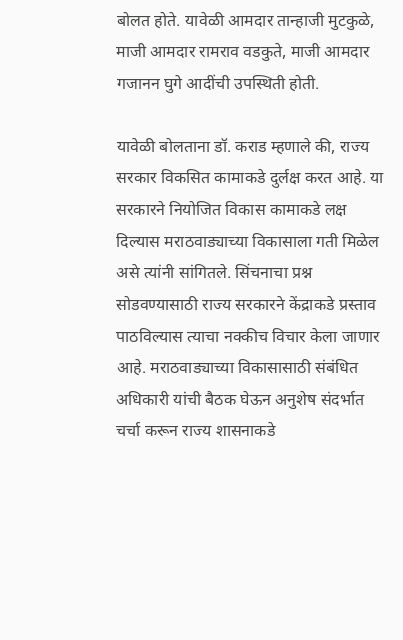बोलत होते. यावेळी आमदार तान्हाजी मुटकुळे, माजी आमदार रामराव वडकुते, माजी आमदार गजानन घुगे आदींची उपस्थिती होती.

यावेळी बोलताना डॉ. कराड म्हणाले की, राज्य सरकार विकसित कामाकडे दुर्लक्ष करत आहे. या सरकारने नियोजित विकास कामाकडे लक्ष दिल्यास मराठवाड्याच्या विकासाला गती मिळेल असे त्यांनी सांगितले. सिंचनाचा प्रश्न सोडवण्यासाठी राज्य सरकारने केंद्राकडे प्रस्ताव पाठविल्यास त्याचा नक्कीच विचार केला जाणार आहे. मराठवाड्याच्या विकासासाठी संबंधित अधिकारी यांची बैठक घेऊन अनुशेष संदर्भात चर्चा करून राज्य शासनाकडे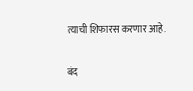त्याची शिफारस करणार आहे.

बंद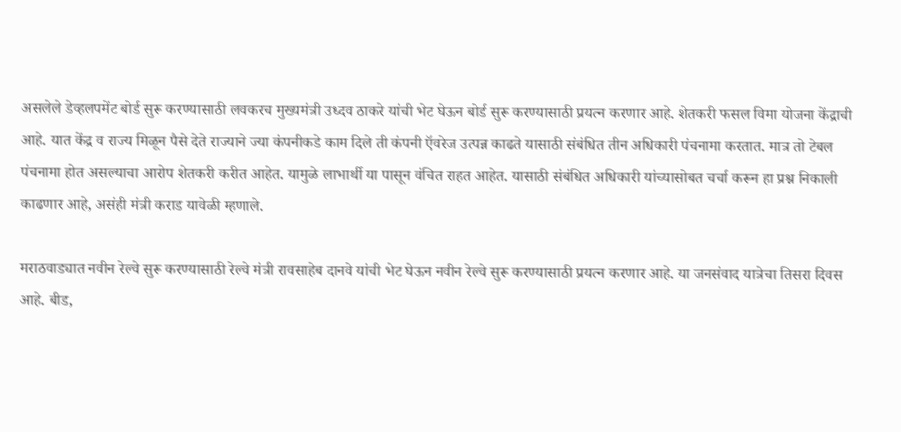असलेले डेव्हलपमेंट बोर्ड सुरू करण्यासाठी लवकरच मुख्यमंत्री उध्दव ठाकरे यांची भेट घेऊन बोर्ड सुरू करण्यासाठी प्रयत्न करणार आहे. शेतकरी फसल विमा योजना केंद्राची आहे. यात केंद्र व राज्य मिळून पैसे देते राज्याने ज्या कंपनीकडे काम दिले ती कंपनी ऍवरेज उत्पन्न काढते यासाठी संबंधित तीन अधिकारी पंचनामा करतात. मात्र तो टेबल पंचनामा होत असल्याचा आरोप शेतकरी करीत आहेत. यामुळे लाभार्थी या पासून वंचित राहत आहेत. यासाठी संबंधित अधिकारी यांच्यासोबत चर्चा करून हा प्रश्न निकाली काढणार आहे, असंही मंत्री कराड यावेळी म्हणाले.

मराठवाड्यात नवीन रेल्वे सुरू करण्यासाठी रेल्वे मंत्री रावसाहेब दानवे यांची भेट घेऊन नवीन रेल्वे सुरू करण्यासाठी प्रयत्न करणार आहे. या जनसंवाद यात्रेचा तिसरा दिवस आहे. बीड,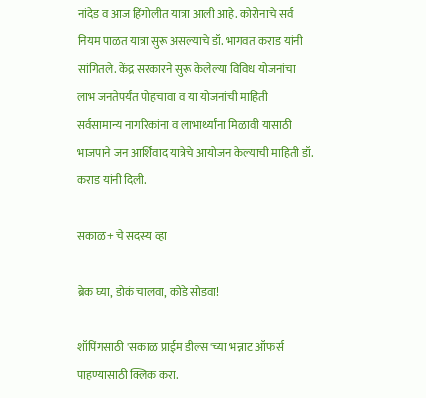नांदेड व आज हिंगोलीत यात्रा आली आहे. कोरोनाचे सर्व नियम पाळत यात्रा सुरू असल्याचे डॉ. भागवत कराड यांनी सांगितले. केंद्र सरकारने सुरू केलेल्या विविध योजनांचा लाभ जनतेपर्यंत पोहचावा व या योजनांची माहिती सर्वसामान्य नागरिकांना व लाभार्थ्यांना मिळावी यासाठी भाजपाने जन आर्शिवाद यात्रेचे आयोजन केल्याची माहिती डॉ. कराड यांनी दिली.

सकाळ+ चे सदस्य व्हा

ब्रेक घ्या, डोकं चालवा, कोडे सोडवा!

शॉपिंगसाठी 'सकाळ प्राईम डील्स'च्या भन्नाट ऑफर्स पाहण्यासाठी क्लिक करा.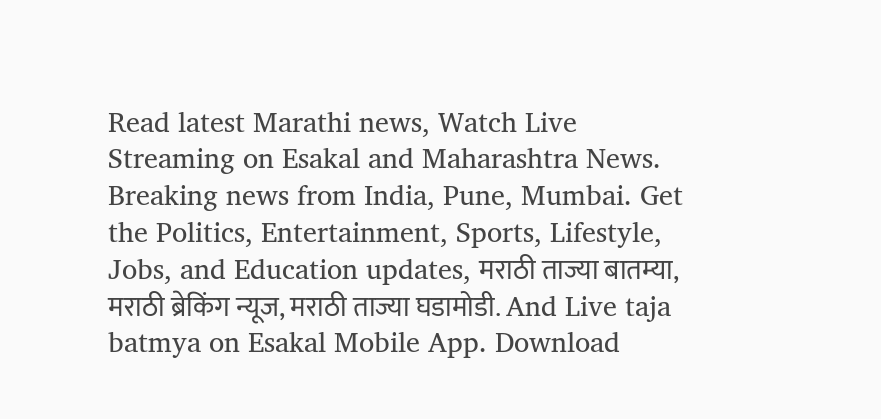Read latest Marathi news, Watch Live Streaming on Esakal and Maharashtra News. Breaking news from India, Pune, Mumbai. Get the Politics, Entertainment, Sports, Lifestyle, Jobs, and Education updates, मराठी ताज्या बातम्या, मराठी ब्रेकिंग न्यूज, मराठी ताज्या घडामोडी. And Live taja batmya on Esakal Mobile App. Download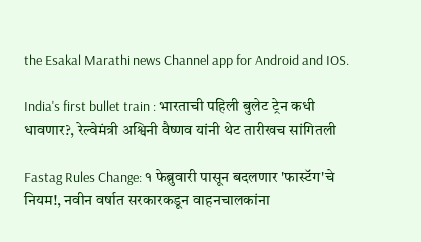the Esakal Marathi news Channel app for Android and IOS.

India's first bullet train : भारताची पहिली बुलेट ट्रेन कधी धावणार?, रेल्वेमंत्री अश्विनी वैष्णव यांनी थेट तारीखच सांगितली

Fastag Rules Change: १ फेब्रुवारी पासून बदलणार 'फास्टॅग'चे नियम!, नवीन वर्षात सरकारकडून वाहनचालकांना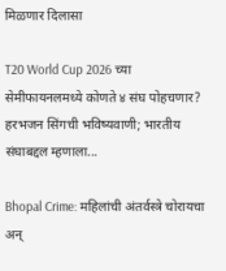मिळणार दिलासा

T20 World Cup 2026 च्या सेमीफायनलमध्ये कोणते ४ संघ पोहचणार? हरभजन सिंगची भविष्यवाणी; भारतीय संघाबद्दल म्हणाला...

Bhopal Crime: महिलांची अंतर्वस्त्रे चोरायचा अन्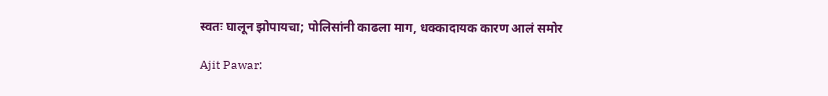स्वतः घालून झोपायचा; पोलिसांनी काढला माग, धक्कादायक कारण आलं समोर

Ajit Pawar: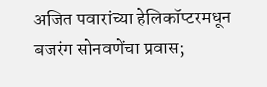अजित पवारांच्या हेलिकॉप्टरमधून बजरंग सोनवणेंचा प्रवास;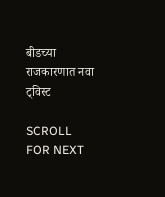बीडच्या राजकारणात नवा ट्विस्ट

SCROLL FOR NEXT